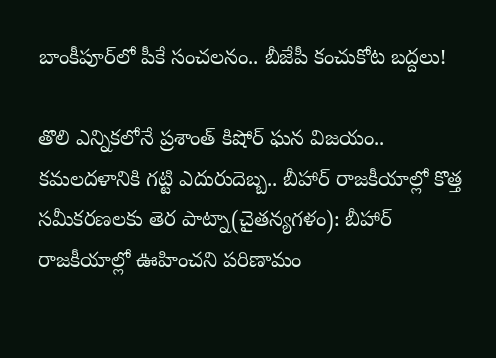బాంకీపూర్‌లో పీకే సంచలనం.. బీజేపీ కంచుకోట బద్దలు!

తొలి ఎన్నికలోనే ప్రశాంత్ కిషోర్ ఘన విజయం.. కమలదళానికి గట్టి ఎదురుదెబ్బ.. బీహార్ రాజకీయాల్లో కొత్త సమీకరణలకు తెర పాట్నా(చైతన్యగళం): బీహార్ రాజకీయాల్లో ఊహించని పరిణామం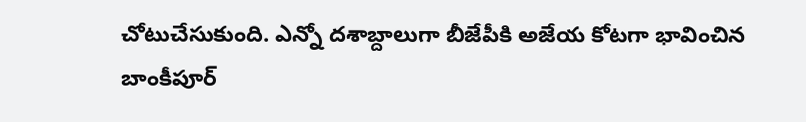చోటుచేసుకుంది. ఎన్నో దశాబ్దాలుగా బీజేపీకి అజేయ కోటగా భావించిన బాంకీపూర్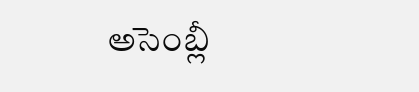అసెంబ్లీ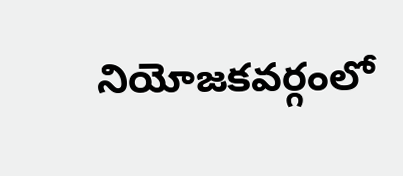నియోజకవర్గంలో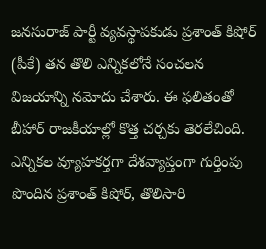జనసురాజ్ పార్టీ వ్యవస్థాపకుడు ప్రశాంత్ కిషోర్ (పీకే) తన తొలి ఎన్నికలోనే సంచలన విజయాన్ని నమోదు చేశారు. ఈ ఫలితంతో బీహార్ రాజకీయాల్లో కొత్త చర్చకు తెరలేచింది. ఎన్నికల వ్యూహకర్తగా దేశవ్యాప్తంగా గుర్తింపు పొందిన ప్రశాంత్ కిషోర్, తొలిసారి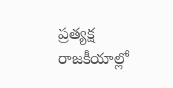ప్రత్యక్ష రాజకీయాల్లో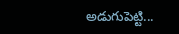అడుగుపెట్టి...